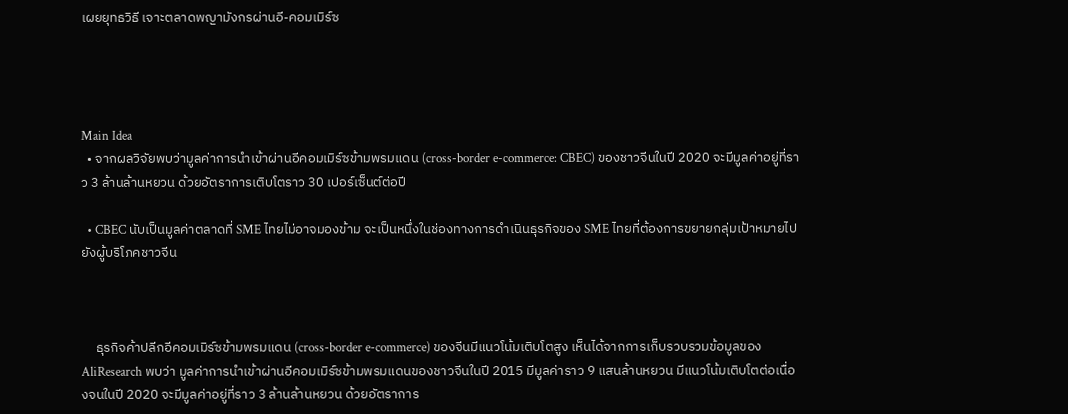เผยยุทธวิธี เจาะตลาดพญามังกรผ่านอี-คอมเมิร์ซ




Main Idea
  • จากผลวิจัยพบว่ามูลค่าการนำเข้าผ่านอีคอมเมิร์ซข้ามพรมแดน (cross-border e-commerce: CBEC) ของชาวจีนในปี 2020 จะมีมูลค่าอยู่ที่ราว 3 ล้านล้านหยวน ด้วยอัตราการเติบโตราว 30 เปอร์เซ็นต์ต่อปี

  • CBEC นับเป็นมูลค่าตลาดที่ SME ไทยไม่อาจมองข้าม จะเป็นหนึ่งในช่องทางการดำเนินธุรกิจของ SME ไทยที่ต้องการขยายกลุ่มเป้าหมายไปยังผู้บริโภคชาวจีน



     ธุรกิจค้าปลีกอีคอมเมิร์ซข้ามพรมแดน (cross-border e-commerce) ของจีนมีแนวโน้มเติบโตสูง เห็นได้จากการเก็บรวบรวมข้อมูลของ AliResearch พบว่า มูลค่าการนำเข้าผ่านอีคอมเมิร์ซข้ามพรมแดนของชาวจีนในปี 2015 มีมูลค่าราว 9 แสนล้านหยวน มีแนวโน้มเติบโตต่อเนื่องจนในปี 2020 จะมีมูลค่าอยู่ที่ราว 3 ล้านล้านหยวน ด้วยอัตราการ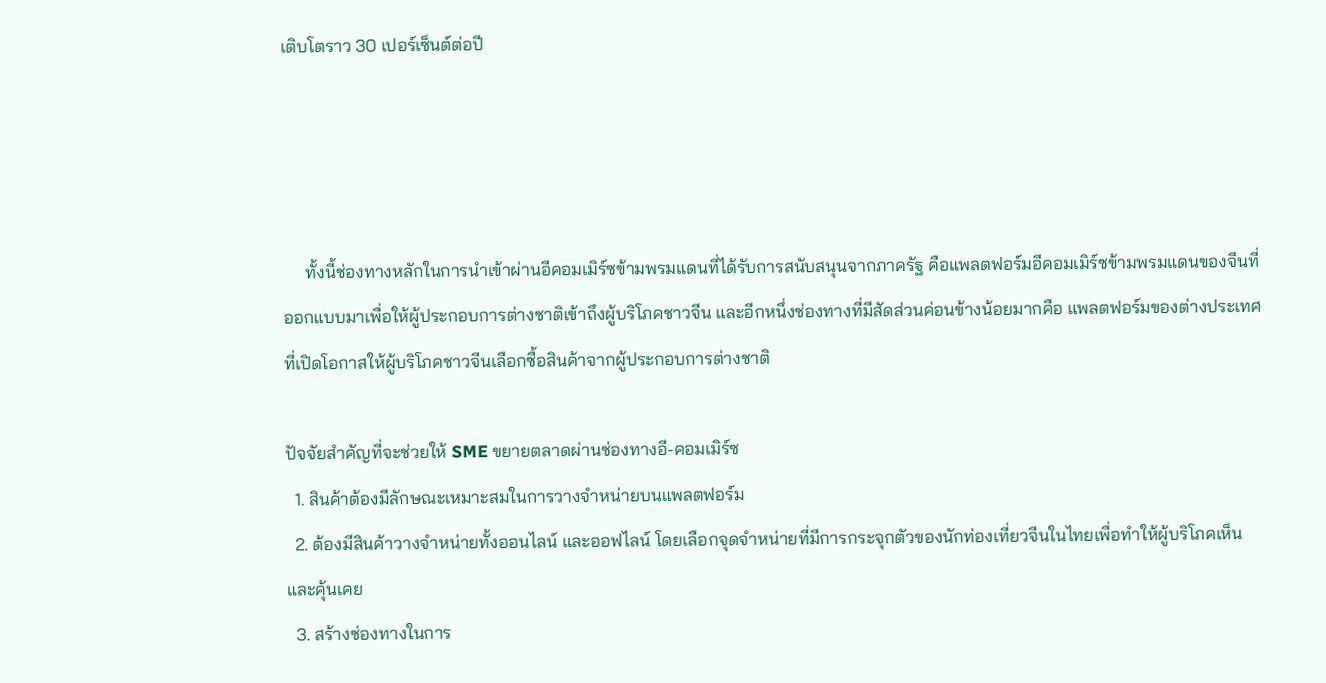เติบโตราว 30 เปอร์เซ็นต์ต่อปี




     ทั้งนี้ช่องทางหลักในการนำเข้าผ่านอีคอมเมิร์ซข้ามพรมแดนที่ได้รับการสนับสนุนจากภาครัฐ คือแพลตฟอร์มอีคอมเมิร์ซข้ามพรมแดนของจีนที่ออกแบบมาเพื่อให้ผู้ประกอบการต่างชาติเข้าถึงผู้บริโภคชาวจีน และอีกหนึ่งช่องทางที่มีสัดส่วนค่อนข้างน้อยมากคือ แพลตฟอร์มของต่างประเทศที่เปิดโอกาสให้ผู้บริโภคชาวจีนเลือกซื้อสินค้าจากผู้ประกอบการต่างชาติ

ปัจจัยสำคัญที่จะช่วยให้ SME ขยายตลาดผ่านช่องทางอี-คอมเมิร์ซ
  1. สินค้าต้องมีลักษณะเหมาะสมในการวางจำหน่ายบนแพลตฟอร์ม
  2. ต้องมีสินค้าวางจำหน่ายทั้งออนไลน์ และออฟไลน์ โดยเลือกจุดจำหน่ายที่มีการกระจุกตัวของนักท่องเที่ยวจีนในไทยเพื่อทำให้ผู้บริโภคเห็นและคุ้นเคย
  3. สร้างช่องทางในการ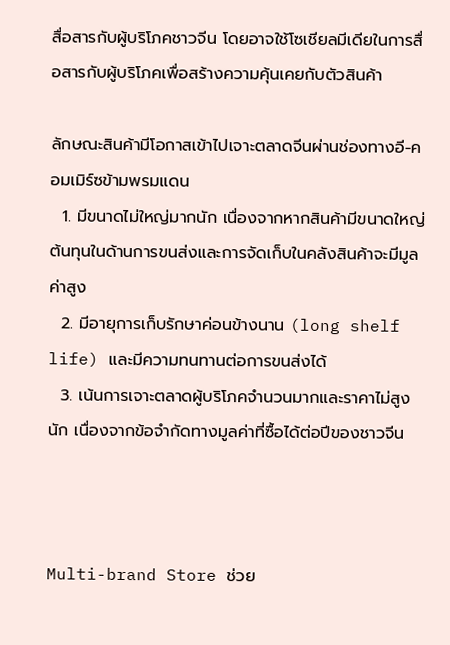สื่อสารกับผู้บริโภคชาวจีน โดยอาจใช้โซเชียลมีเดียในการสื่อสารกับผู้บริโภคเพื่อสร้างความคุ้นเคยกับตัวสินค้า

ลักษณะสินค้ามีโอกาสเข้าไปเจาะตลาดจีนผ่านช่องทางอี-คอมเมิร์ซข้ามพรมแดน
  1. มีขนาดไม่ใหญ่มากนัก เนื่องจากหากสินค้ามีขนาดใหญ่ต้นทุนในด้านการขนส่งและการจัดเก็บในคลังสินค้าจะมีมูลค่าสูง
  2. มีอายุการเก็บรักษาค่อนข้างนาน (long shelf life) และมีความทนทานต่อการขนส่งได้
  3. เน้นการเจาะตลาดผู้บริโภคจำนวนมากและราคาไม่สูงนัก เนื่องจากข้อจำกัดทางมูลค่าที่ซื้อได้ต่อปีของชาวจีน



Multi-brand Store ช่วย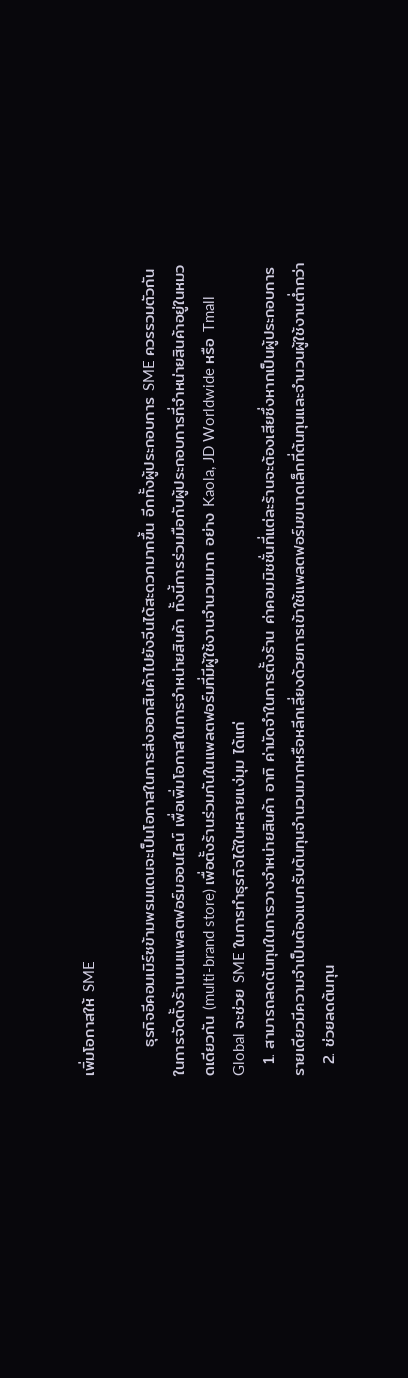เพิ่มโอกาสให้ SME

     ธุรกิจอีคอมเมิร์ซข้ามพรมแดนจะเป็นโอกาสในการส่งออกสินค้าไปยังจีนได้สะดวกมากขึ้น อีกทั้งผู้ประกอบการ SME ควรรวมตัวกันในการจัดตั้งร้านบนแพลตฟอร์มออนไลน์ เพื่อเพิ่มโอกาสในการจำหน่ายสินค้า ทั้งนี้การร่วมมือกับผู้ประกอบการที่จำหน่ายสินค้าอยู่ในหมวดเดียวกัน (multi-brand store) เพื่อตั้งร้านร่วมกันในแพลตฟอร์มที่มีผู้ใช้งานจำนวนมาก อย่าง Kaola, JD Worldwide หรือ Tmall Global จะช่วย SME ในการทำธุรกิจได้ในหลายแง่มุม ได้แก่
  1. สามารถลดต้นทุนในการวางจำหน่ายสินค้า อาทิ ค่ามัดจำในการตั้งร้าน ค่าคอมมิชชั่นที่แต่ละร้านจะต้องเสียซึ่งหากเป็นผู้ประกอบการรายเดียวมีความจำเป็นต้องแบกรับต้นทุนจำนวนมากหรือหลีกเลี่ยงด้วยการเข้าใช้แพลตฟอร์มขนาดเล็กที่ต้นทุนและจำนวนผู้ใช้งานต่ำกว่า
  2. ช่วยลดต้นทุน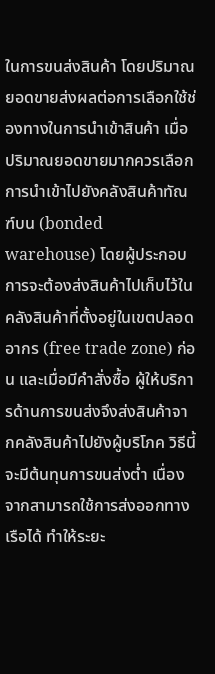ในการขนส่งสินค้า โดยปริมาณยอดขายส่งผลต่อการเลือกใช้ช่องทางในการนำเข้าสินค้า เมื่อปริมาณยอดขายมากควรเลือกการนำเข้าไปยังคลังสินค้าทัณฑ์บน (bonded warehouse) โดยผู้ประกอบการจะต้องส่งสินค้าไปเก็บไว้ในคลังสินค้าที่ตั้งอยู่ในเขตปลอดอากร (free trade zone) ก่อน และเมื่อมีคำสั่งซื้อ ผู้ให้บริการด้านการขนส่งจึงส่งสินค้าจากคลังสินค้าไปยังผู้บริโภค วิธีนี้จะมีต้นทุนการขนส่งต่ำ เนื่องจากสามารถใช้การส่งออกทางเรือได้ ทำให้ระยะ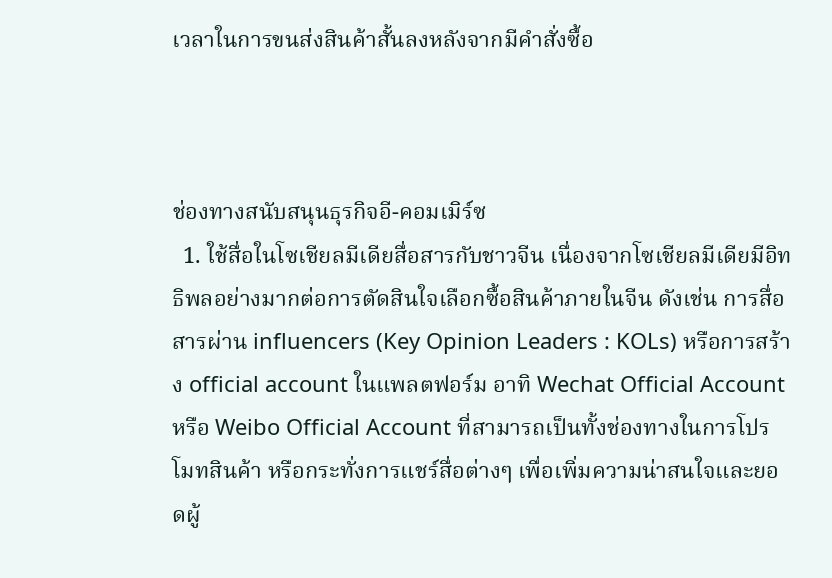เวลาในการขนส่งสินค้าสั้นลงหลังจากมีคำสั่งซื้อ



ช่องทางสนับสนุนธุรกิจอี-คอมเมิร์ซ
  1. ใช้สื่อในโซเชียลมีเดียสื่อสารกับชาวจีน เนื่องจากโซเชียลมีเดียมีอิทธิพลอย่างมากต่อการตัดสินใจเลือกซื้อสินค้าภายในจีน ดังเช่น การสื่อสารผ่าน influencers (Key Opinion Leaders : KOLs) หรือการสร้าง official account ในแพลตฟอร์ม อาทิ Wechat Official Account หรือ Weibo Official Account ที่สามารถเป็นทั้งช่องทางในการโปรโมทสินค้า หรือกระทั่งการแชร์สื่อต่างๆ เพื่อเพิ่มความน่าสนใจและยอดผู้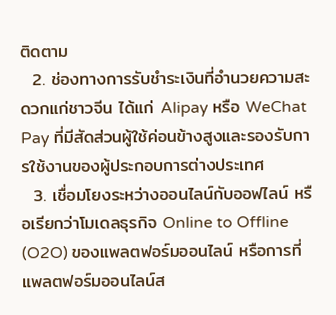ติดตาม
  2. ช่องทางการรับชำระเงินที่อำนวยความสะดวกแก่ชาวจีน ได้แก่ Alipay หรือ WeChat Pay ที่มีสัดส่วนผู้ใช้ค่อนข้างสูงและรองรับการใช้งานของผู้ประกอบการต่างประเทศ
  3. เชื่อมโยงระหว่างออนไลน์กับออฟไลน์ หรือเรียกว่าโมเดลธุรกิจ Online to Offline (O2O) ของแพลตฟอร์มออนไลน์ หรือการที่แพลตฟอร์มออนไลน์ส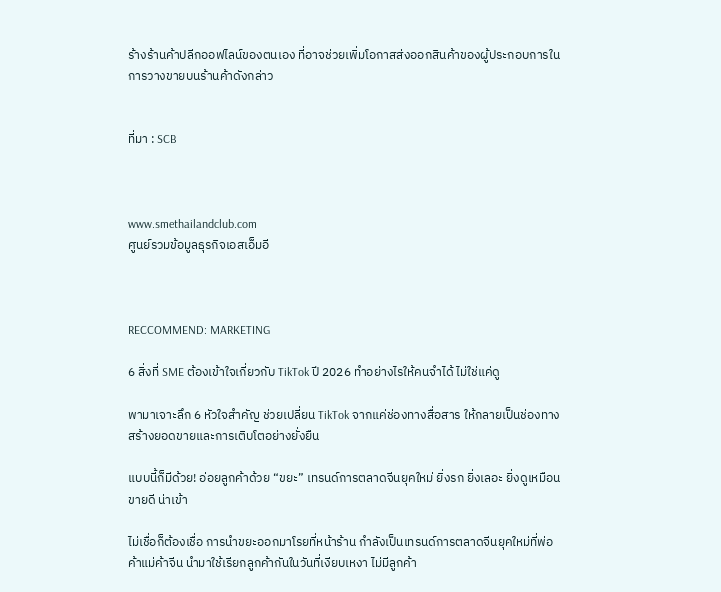ร้างร้านค้าปลีกออฟไลน์ของตนเอง ที่อาจช่วยเพิ่มโอกาสส่งออกสินค้าของผู้ประกอบการในการวางขายบนร้านค้าดังกล่าว


ที่มา : SCB



www.smethailandclub.com
ศูนย์รวมข้อมูลธุรกิจเอสเอ็มอี



RECCOMMEND: MARKETING

6 สิ่งที่ SME ต้องเข้าใจเกี่ยวกับ TikTok ปี 2026 ทำอย่างไรให้คนจำได้ ไม่ใช่แค่ดู

พามาเจาะลึก 6 หัวใจสำคัญ ช่วยเปลี่ยน TikTok จากแค่ช่องทางสื่อสาร ให้กลายเป็นช่องทางสร้างยอดขายและการเติบโตอย่างยั่งยืน

แบบนี้ก็มีด้วย! อ่อยลูกค้าด้วย “ขยะ” เทรนด์การตลาดจีนยุคใหม่ ยิ่งรก ยิ่งเลอะ ยิ่งดูเหมือนขายดี น่าเข้า

ไม่เชื่อก็ต้องเชื่อ การนำขยะออกมาโรยที่หน้าร้าน กำลังเป็นเทรนด์การตลาดจีนยุคใหม่ที่พ่อค้าแม่ค้าจีน นำมาใช้เรียกลูกค้ากันในวันที่เงียบเหงา ไม่มีลูกค้า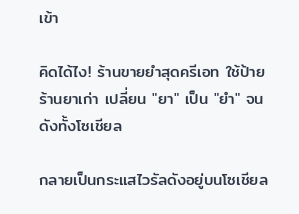เข้า

คิดได้ไง! ร้านขายยำสุดครีเอท ใช้ป้ายร้านยาเก่า เปลี่ยน "ยา" เป็น "ยำ" จนดังทั้งโซเชียล

กลายเป็นกระแสไวรัลดังอยู่บนโซเชียล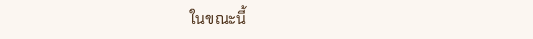ในขณะนี้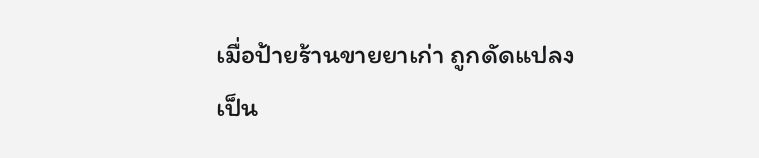เมื่อป้ายร้านขายยาเก่า ถูกดัดแปลงเป็น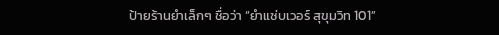ป้ายร้านยำเล็กๆ ชื่อว่า “ยำแซ่บเวอร์ สุขุมวิท 101”